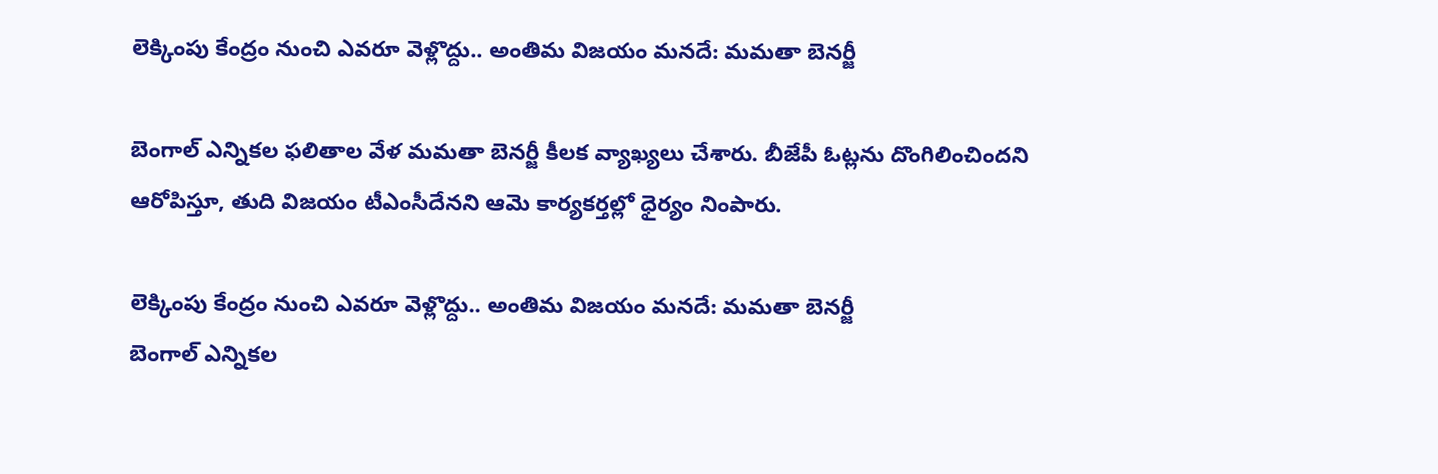లెక్కింపు కేంద్రం నుంచి ఎవరూ వెళ్లొద్దు.. అంతిమ విజయం మనదే: మమతా బెనర్జీ

బెంగాల్ ఎన్నికల ఫలితాల వేళ మమతా బెనర్జీ కీలక వ్యాఖ్యలు చేశారు. బీజేపీ ఓట్లను దొంగిలించిందని ఆరోపిస్తూ, తుది విజయం టీఎంసీదేనని ఆమె కార్యకర్తల్లో ధైర్యం నింపారు.

లెక్కింపు కేంద్రం నుంచి ఎవరూ వెళ్లొద్దు.. అంతిమ విజయం మనదే: మమతా బెనర్జీ
బెంగాల్ ఎన్నికల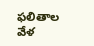ఫలితాల వేళ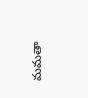మమతా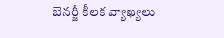బెనర్జీ కీలక వ్యాఖ్యలు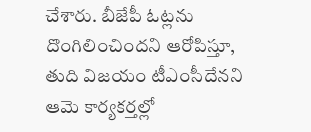చేశారు. బీజేపీ ఓట్లను దొంగిలించిందని ఆరోపిస్తూ, తుది విజయం టీఎంసీదేనని ఆమె కార్యకర్తల్లో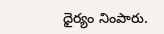ధైర్యం నింపారు.